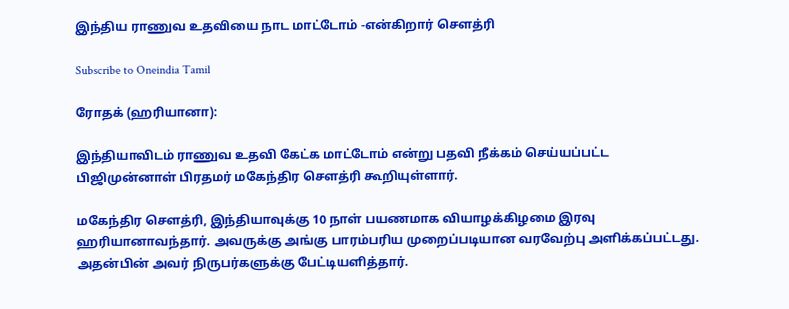இந்திய ராணுவ உதவியை நாட மாட்டோம் -என்கிறார் செளத்ரி

Subscribe to Oneindia Tamil

ரோதக் (ஹரியானா):

இந்தியாவிடம் ராணுவ உதவி கேட்க மாட்டோம் என்று பதவி நீக்கம் செய்யப்பட்ட பிஜிமுன்னாள் பிரதமர் மகேந்திர செளத்ரி கூறியுள்ளார்.

மகேந்திர செளத்ரி, இந்தியாவுக்கு 10 நாள் பயணமாக வியாழக்கிழமை இரவு ஹரியானாவந்தார். அவருக்கு அங்கு பாரம்பரிய முறைப்படியான வரவேற்பு அளிக்கப்பட்டது. அதன்பின் அவர் நிருபர்களுக்கு பேட்டியளித்தார்.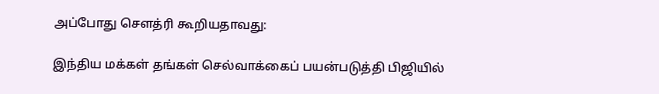அப்போது செளத்ரி கூறியதாவது:

இந்திய மக்கள் தங்கள் செல்வாக்கைப் பயன்படுத்தி பிஜியில்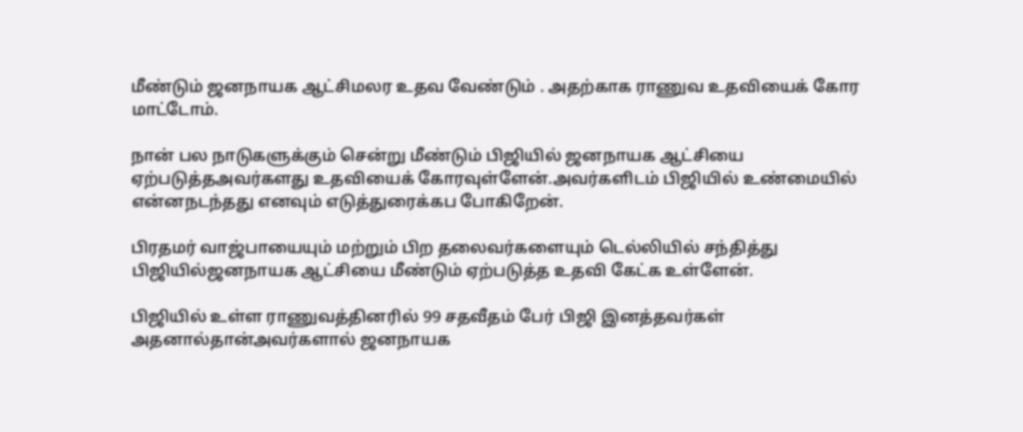மீண்டும் ஜனநாயக ஆட்சிமலர உதவ வேண்டும் . அதற்காக ராணுவ உதவியைக் கோர மாட்டோம்.

நான் பல நாடுகளுக்கும் சென்று மீண்டும் பிஜியில் ஜனநாயக ஆட்சியை ஏற்படுத்தஅவர்களது உதவியைக் கோரவுள்ளேன்.அவர்களிடம் பிஜியில் உண்மையில் என்னநடந்தது எனவும் எடுத்துரைக்கப போகிறேன்.

பிரதமர் வாஜ்பாயையும் மற்றும் பிற தலைவர்களையும் டெல்லியில் சந்தித்து பிஜியில்ஜனநாயக ஆட்சியை மீண்டும் ஏற்படுத்த உதவி கேட்க உள்ளேன்.

பிஜியில் உள்ள ராணுவத்தினரில் 99 சதவீதம் பேர் பிஜி இனத்தவர்கள் அதனால்தான்அவர்களால் ஜனநாயக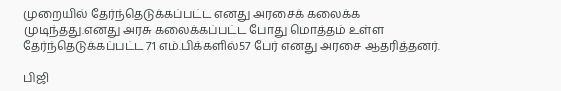முறையில் தேர்ந்தெடுக்கப்பட்ட எனது அரசைக் கலைக்க முடிந்தது.எனது அரசு கலைக்கப்பட்ட போது மொத்தம் உள்ள தேர்ந்தெடுக்கப்பட்ட 71 எம்.பிக்களில்57 பேர் எனது அரசை ஆதரித்தனர்.

பிஜி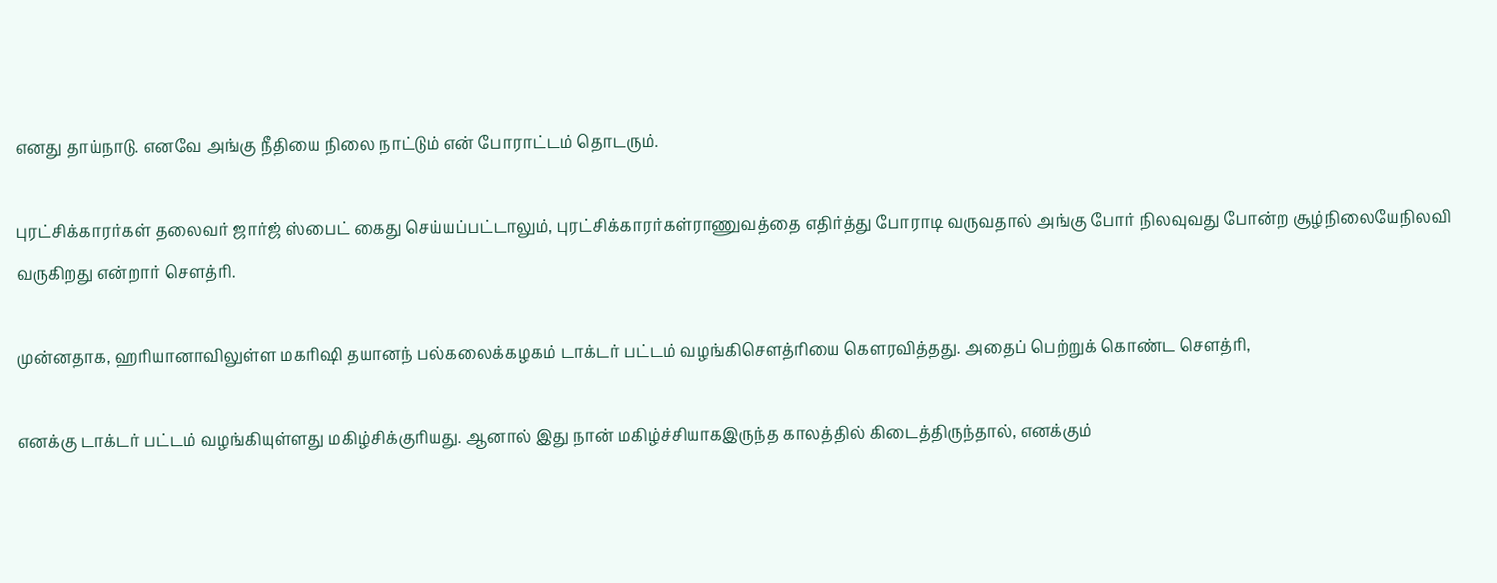எனது தாய்நாடு. எனவே அங்கு நீதியை நிலை நாட்டும் என் போராட்டம் தொடரும்.

புரட்சிக்காரர்கள் தலைவர் ஜார்ஜ் ஸ்பைட் கைது செய்யப்பட்டாலும், புரட்சிக்காரர்கள்ராணுவத்தை எதிர்த்து போராடி வருவதால் அங்கு போர் நிலவுவது போன்ற சூழ்நிலையேநிலவி வருகிறது என்றார் செளத்ரி.

முன்னதாக, ஹரியானாவிலுள்ள மகரிஷி தயானந் பல்கலைக்கழகம் டாக்டர் பட்டம் வழங்கிசெளத்ரியை கெளரவித்தது. அதைப் பெற்றுக் கொண்ட செளத்ரி,

எனக்கு டாக்டர் பட்டம் வழங்கியுள்ளது மகிழ்சிக்குரியது. ஆனால் இது நான் மகிழ்ச்சியாகஇருந்த காலத்தில் கிடைத்திருந்தால், எனக்கும்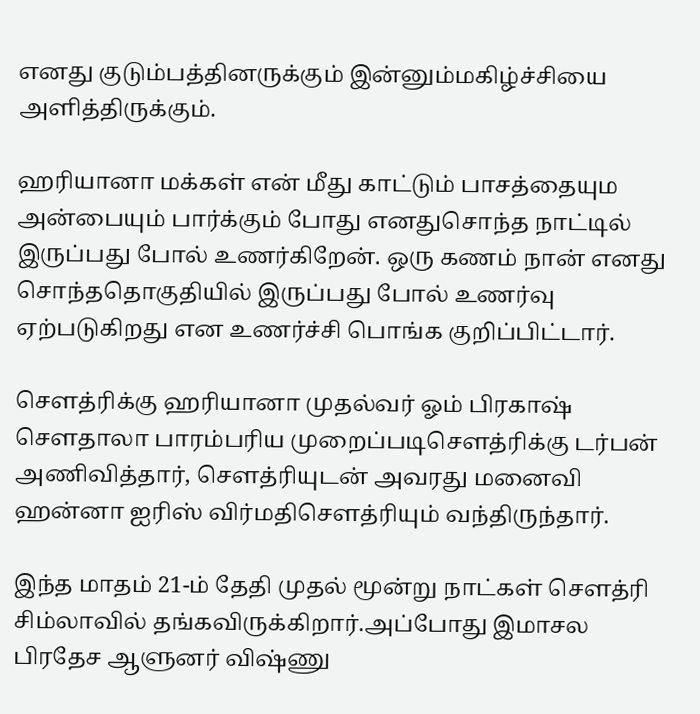எனது குடும்பத்தினருக்கும் இன்னும்மகிழ்ச்சியை அளித்திருக்கும்.

ஹரியானா மக்கள் என் மீது காட்டும் பாசத்தையும அன்பையும் பார்க்கும் போது எனதுசொந்த நாட்டில் இருப்பது போல் உணர்கிறேன். ஒரு கணம் நான் எனது சொந்ததொகுதியில் இருப்பது போல் உணர்வு ஏற்படுகிறது என உணர்ச்சி பொங்க குறிப்பிட்டார்.

செளத்ரிக்கு ஹரியானா முதல்வர் ஓம் பிரகாஷ் செளதாலா பாரம்பரிய முறைப்படிசெளத்ரிக்கு டர்பன் அணிவித்தார், செளத்ரியுடன் அவரது மனைவி ஹன்னா ஐரிஸ் விர்மதிசெளத்ரியும் வந்திருந்தார்.

இந்த மாதம் 21-ம் தேதி முதல் மூன்று நாட்கள் செளத்ரி சிம்லாவில் தங்கவிருக்கிறார்.அப்போது இமாசல பிரதேச ஆளுனர் விஷ்ணு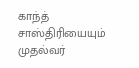காந்த் சாஸ்திரியையும் முதல்வர்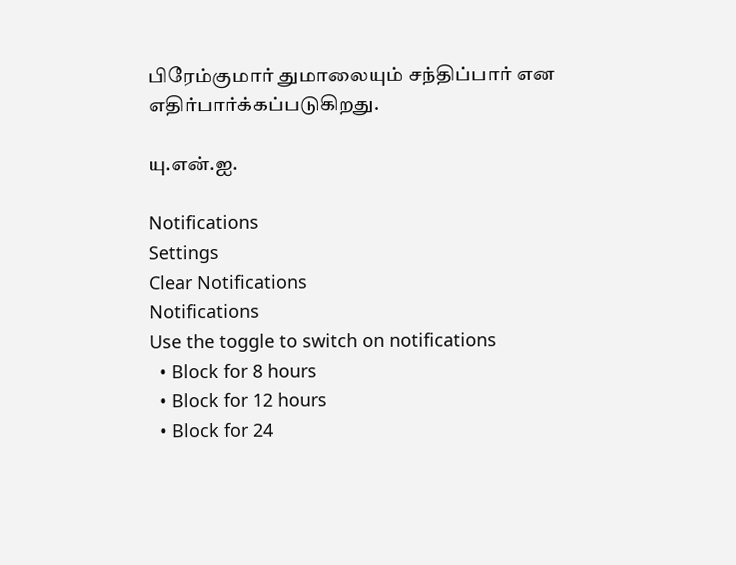பிரேம்குமார் துமாலையும் சந்திப்பார் என எதிர்பார்க்கப்படுகிறது.

யு.என்.ஐ.

Notifications
Settings
Clear Notifications
Notifications
Use the toggle to switch on notifications
  • Block for 8 hours
  • Block for 12 hours
  • Block for 24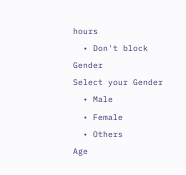hours
  • Don't block
Gender
Select your Gender
  • Male
  • Female
  • Others
Age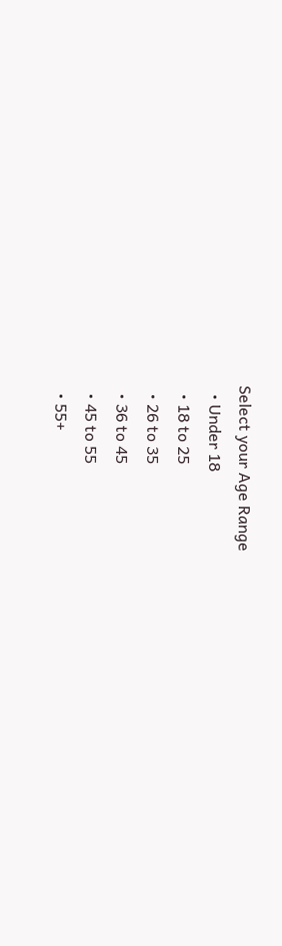Select your Age Range
  • Under 18
  • 18 to 25
  • 26 to 35
  • 36 to 45
  • 45 to 55
  • 55+